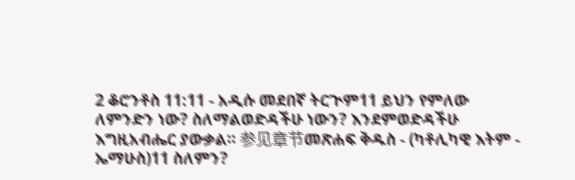2 ቆሮንቶስ 11:11 - አዲሱ መደበኛ ትርጒም11 ይህን የምለው ለምንድን ነው? ስለማልወድዳችሁ ነውን? እንደምወድዳችሁ እግዚአብሔር ያውቃል። 参见章节መጽሐፍ ቅዱስ - (ካቶሊካዊ እትም - ኤማሁስ)11 ስለምን?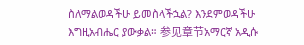ስለማልወዳችሁ ይመስላችኋል? እንደምወዳችሁ እግዚአብሔር ያውቃል። 参见章节አማርኛ አዲሱ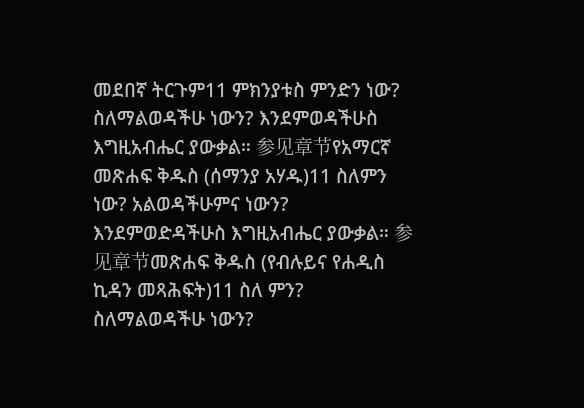መደበኛ ትርጉም11 ምክንያቱስ ምንድን ነው? ስለማልወዳችሁ ነውን? እንደምወዳችሁስ እግዚአብሔር ያውቃል። 参见章节የአማርኛ መጽሐፍ ቅዱስ (ሰማንያ አሃዱ)11 ስለምን ነው? አልወዳችሁምና ነውን? እንደምወድዳችሁስ እግዚአብሔር ያውቃል። 参见章节መጽሐፍ ቅዱስ (የብሉይና የሐዲስ ኪዳን መጻሕፍት)11 ስለ ምን? ስለማልወዳችሁ ነውን?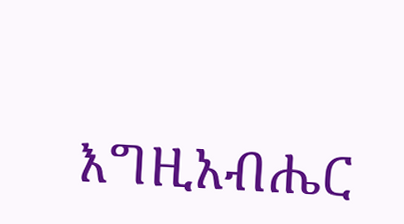እግዚአብሔር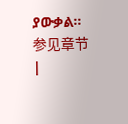ያውቃል። 参见章节 |